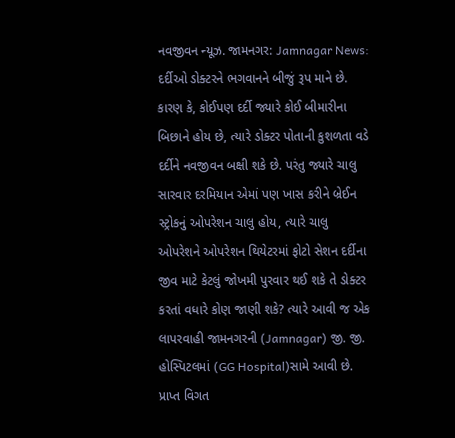નવજીવન ન્યૂઝ. જામનગર: Jamnagar News: દર્દીઓ ડોક્ટરને ભગવાનને બીજું રૂપ માને છે. કારણ કે, કોઈપણ દર્દી જ્યારે કોઈ બીમારીના બિછાને હોય છે, ત્યારે ડોક્ટર પોતાની કુશળતા વડે દર્દીને નવજીવન બક્ષી શકે છે. પરંતુ જ્યારે ચાલુ સારવાર દરમિયાન એમાં પણ ખાસ કરીને બ્રેઈન સ્ટ્રોકનું ઓપરેશન ચાલુ હોય, ત્યારે ચાલુ ઓપરેશને ઓપરેશન થિયેટરમાં ફોટો સેશન દર્દીના જીવ માટે કેટલું જોખમી પુરવાર થઈ શકે તે ડોક્ટર કરતાં વધારે કોણ જાણી શકે? ત્યારે આવી જ એક લાપરવાહી જામનગરની (Jamnagar) જી. જી. હોસ્પિટલમાં (GG Hospital)સામે આવી છે.
પ્રાપ્ત વિગત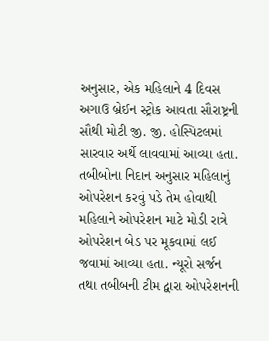અનુસાર, એક મહિલાને 4 દિવસ અગાઉ બ્રેઈન સ્ટ્રોક આવતા સૌરાષ્ટ્રની સૌથી મોટી જી. જી. હોસ્પિટલમાં સારવાર અર્થે લાવવામાં આવ્યા હતા. તબીબોના નિદાન અનુસાર મહિલાનું ઓપરેશન કરવું પડે તેમ હોવાથી મહિલાને ઓપરેશન માટે મોડી રાત્રે ઓપરેશન બેડ પર મૂકવામાં લઈ જવામાં આવ્યા હતા. ન્યૂરો સર્જન તથા તબીબની ટીમ દ્વારા ઓપરેશનની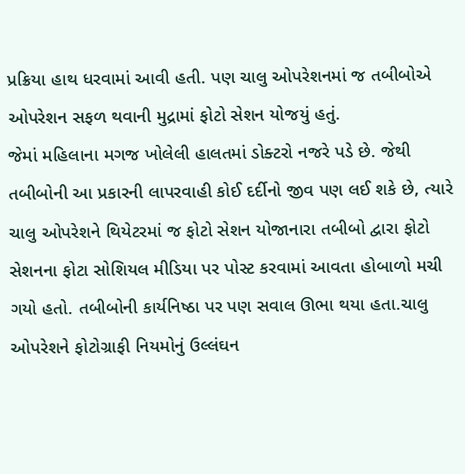પ્રક્રિયા હાથ ધરવામાં આવી હતી. પણ ચાલુ ઓપરેશનમાં જ તબીબોએ ઓપરેશન સફળ થવાની મુદ્રામાં ફોટો સેશન યોજયું હતું.
જેમાં મહિલાના મગજ ખોલેલી હાલતમાં ડોક્ટરો નજરે પડે છે. જેથી તબીબોની આ પ્રકારની લાપરવાહી કોઈ દર્દીનો જીવ પણ લઈ શકે છે, ત્યારે ચાલુ ઓપરેશને થિયેટરમાં જ ફોટો સેશન યોજાનારા તબીબો દ્વારા ફોટો સેશનના ફોટા સોશિયલ મીડિયા પર પોસ્ટ કરવામાં આવતા હોબાળો મચી ગયો હતો. તબીબોની કાર્યનિષ્ઠા પર પણ સવાલ ઊભા થયા હતા.ચાલુ ઓપરેશને ફોટોગ્રાફી નિયમોનું ઉલ્લંઘન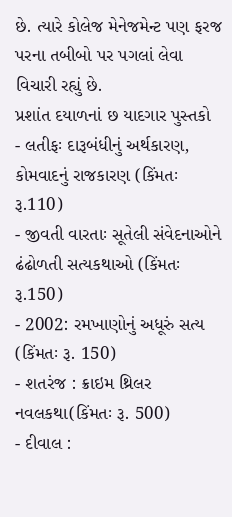છે. ત્યારે કોલેજ મેનેજમેન્ટ પણ ફરજ પરના તબીબો પર પગલાં લેવા વિચારી રહ્યું છે.
પ્રશાંત દયાળનાં છ યાદગાર પુસ્તકો
- લતીફઃ દારૂબંધીનું અર્થકારણ, કોમવાદનું રાજકારણ (કિંમતઃ રૂ.110)
- જીવતી વારતાઃ સૂતેલી સંવેદનાઓને ઢંઢોળતી સત્યકથાઓ (કિંમતઃ રૂ.150)
- 2002: રમખાણોનું અધૂરું સત્ય (કિંમતઃ રૂ. 150)
- શતરંજ : ક્રાઇમ થ્રિલર નવલકથા(કિંમતઃ રૂ. 500)
- દીવાલ :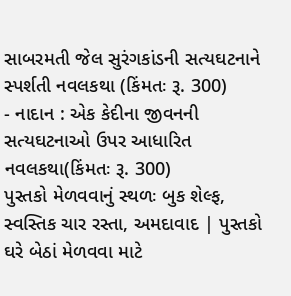સાબરમતી જેલ સુરંગકાંડની સત્યઘટનાને સ્પર્શતી નવલકથા (કિંમતઃ રૂ. 300)
- નાદાન : એક કેદીના જીવનની સત્યઘટનાઓ ઉપર આધારિત નવલકથા(કિંમતઃ રૂ. 300)
પુસ્તકો મેળવવાનું સ્થળઃ બુક શેલ્ફ, સ્વસ્તિક ચાર રસ્તા, અમદાવાદ | પુસ્તકો ઘરે બેઠાં મેળવવા માટે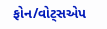ફોન/વોટ્સએપ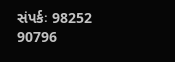સંપર્કઃ 98252 90796